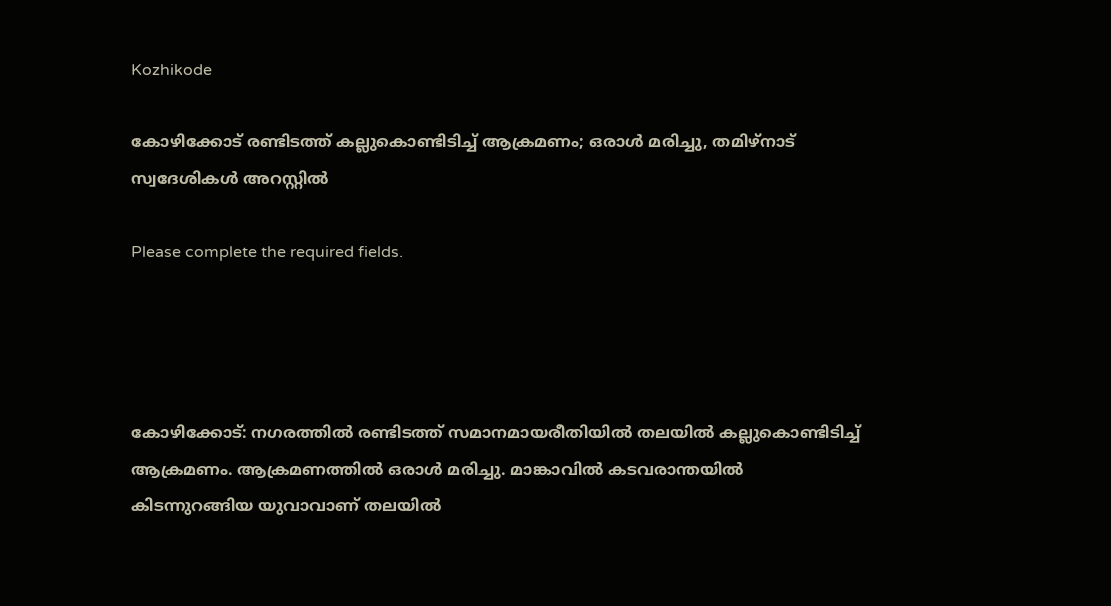Kozhikode

കോഴിക്കോട് രണ്ടിടത്ത് കല്ലുകൊണ്ടിടിച്ച് ആക്രമണം; ഒരാള്‍ മരിച്ചു, തമിഴ്‌നാട് സ്വദേശികള്‍ അറസ്റ്റില്‍

Please complete the required fields.




കോഴിക്കോട്: നഗരത്തില്‍ രണ്ടിടത്ത് സമാനമായരീതിയില്‍ തലയില്‍ കല്ലുകൊണ്ടിടിച്ച് ആക്രമണം. ആക്രമണത്തില്‍ ഒരാള്‍ മരിച്ചു. മാങ്കാവില്‍ കടവരാന്തയില്‍ കിടന്നുറങ്ങിയ യുവാവാണ് തലയില്‍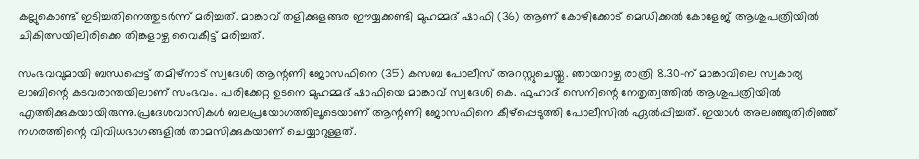കല്ലുകൊണ്ട് ഇടിച്ചതിനെത്തുടര്‍ന്ന് മരിച്ചത്. മാങ്കാവ് തളിക്കുളങ്ങര ഈയ്യക്കണ്ടി മുഹമ്മദ് ഷാഫി (36) ആണ് കോഴിക്കോട് മെഡിക്കല്‍ കോളേജ് ആശുപത്രിയില്‍ ചികിത്സയിലിരിക്കെ തിങ്കളാഴ്ച വൈകീട്ട് മരിച്ചത്.

സംഭവവുമായി ബന്ധപ്പെട്ട് തമിഴ്നാട് സ്വദേശി ആന്റണി ജോസഫിനെ (35) കസബ പോലീസ് അറസ്റ്റുചെയ്തു. ഞായറാഴ്ച രാത്രി 8.30-ന് മാങ്കാവിലെ സ്വകാര്യ ലാബിന്റെ കടവരാന്തയിലാണ് സംഭവം. പരിക്കേറ്റ ഉടനെ മുഹമ്മദ് ഷാഫിയെ മാങ്കാവ് സ്വദേശി കെ. ഫുഹാദ് സെനിന്റെ നേതൃത്വത്തില്‍ ആശുപത്രിയില്‍ എത്തിക്കുകയായിരുന്നു.പ്രദേശവാസികള്‍ ബലപ്രയോഗത്തിലൂടെയാണ് ആന്റണി ജോസഫിനെ കീഴ്പ്പെടുത്തി പോലീസില്‍ ഏല്‍പ്പിച്ചത്. ഇയാള്‍ അലഞ്ഞുതിരിഞ്ഞ് നഗരത്തിന്റെ വിവിധഭാഗങ്ങളില്‍ താമസിക്കുകയാണ് ചെയ്യാറുള്ളത്.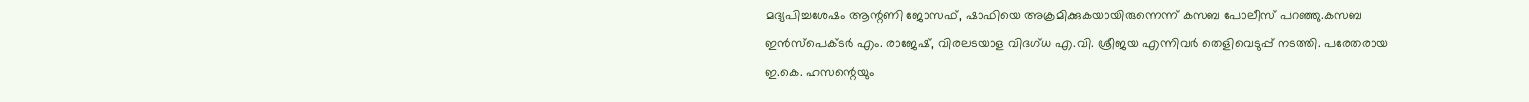മദ്യപിച്ചശേഷം ആന്റണി ജോസഫ്, ഷാഫിയെ അക്രമിക്കുകയായിരുന്നെന്ന് കസബ പോലീസ് പറഞ്ഞു.കസബ ഇന്‍സ്‌പെക്ടര്‍ എം. രാജേഷ്, വിരലടയാള വിദഗ്ധ എ.വി. ശ്രീജയ എന്നിവര്‍ തെളിവെടുപ്പ് നടത്തി. പരേതരായ ഇ.കെ. ഹസന്റെയും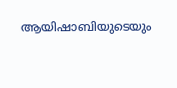ആയിഷാബിയുടെയും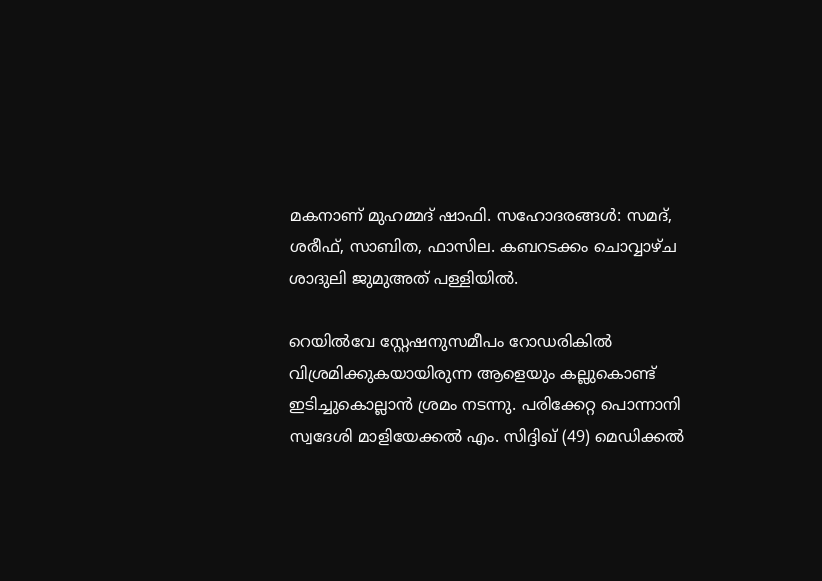മകനാണ് മുഹമ്മദ് ഷാഫി. സഹോദരങ്ങള്‍: സമദ്, ശരീഫ്, സാബിത, ഫാസില. കബറടക്കം ചൊവ്വാഴ്ച ശാദുലി ജുമുഅത് പള്ളിയില്‍.

റെയില്‍വേ സ്റ്റേഷനുസമീപം റോഡരികില്‍ വിശ്രമിക്കുകയായിരുന്ന ആളെയും കല്ലുകൊണ്ട് ഇടിച്ചുകൊല്ലാന്‍ ശ്രമം നടന്നു. പരിക്കേറ്റ പൊന്നാനി സ്വദേശി മാളിയേക്കല്‍ എം. സിദ്ദിഖ് (49) മെഡിക്കല്‍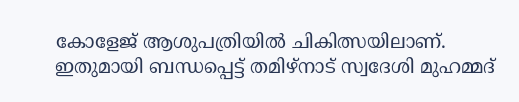കോളേജ് ആശുപത്രിയില്‍ ചികിത്സയിലാണ്. ഇതുമായി ബന്ധപ്പെട്ട് തമിഴ്നാട് സ്വദേശി മുഹമ്മദ്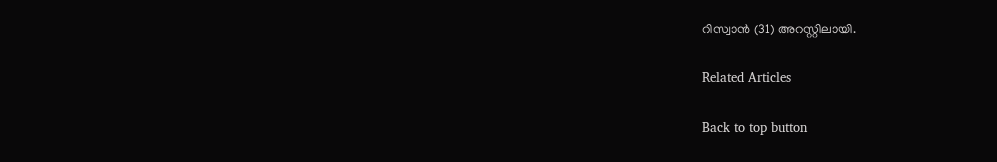റിസ്വാന്‍ (31) അറസ്റ്റിലായി.

Related Articles

Back to top button